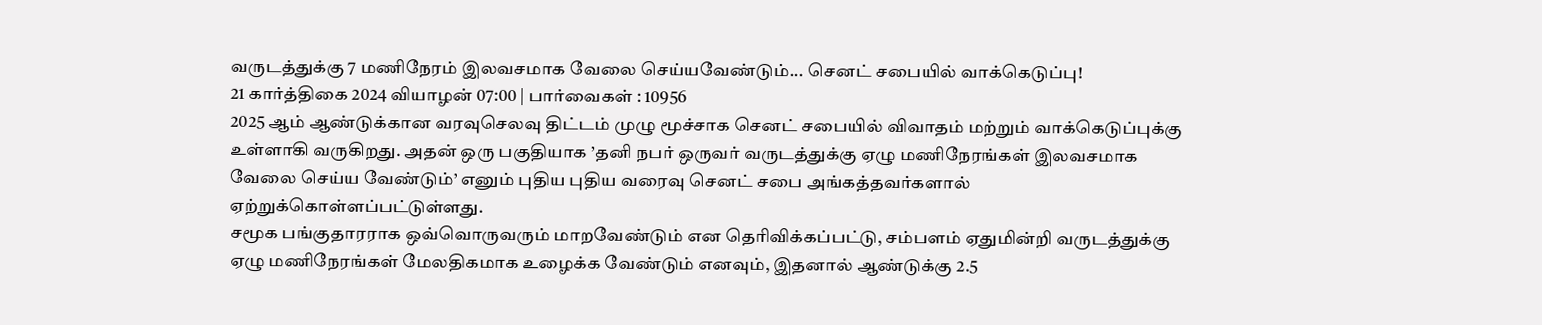வருடத்துக்கு 7 மணிநேரம் இலவசமாக வேலை செய்யவேண்டும்... செனட் சபையில் வாக்கெடுப்பு!
21 கார்த்திகை 2024 வியாழன் 07:00 | பார்வைகள் : 10956
2025 ஆம் ஆண்டுக்கான வரவுசெலவு திட்டம் முழு மூச்சாக செனட் சபையில் விவாதம் மற்றும் வாக்கெடுப்புக்கு உள்ளாகி வருகிறது. அதன் ஒரு பகுதியாக ’தனி நபர் ஒருவர் வருடத்துக்கு ஏழு மணிநேரங்கள் இலவசமாக வேலை செய்ய வேண்டும்’ எனும் புதிய புதிய வரைவு செனட் சபை அங்கத்தவர்களால் ஏற்றுக்கொள்ளப்பட்டுள்ளது.
சமூக பங்குதாரராக ஒவ்வொருவரும் மாறவேண்டும் என தெரிவிக்கப்பட்டு, சம்பளம் ஏதுமின்றி வருடத்துக்கு ஏழு மணிநேரங்கள் மேலதிகமாக உழைக்க வேண்டும் எனவும், இதனால் ஆண்டுக்கு 2.5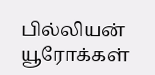பில்லியன் யூரோக்கள்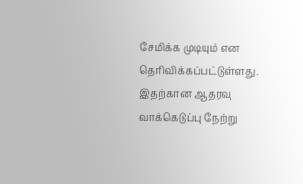சேமிக்க முடியும் என தெரிவிக்கப்பட்டுள்ளது.
இதற்கான ஆதரவு வாக்கெடுப்பு நேற்று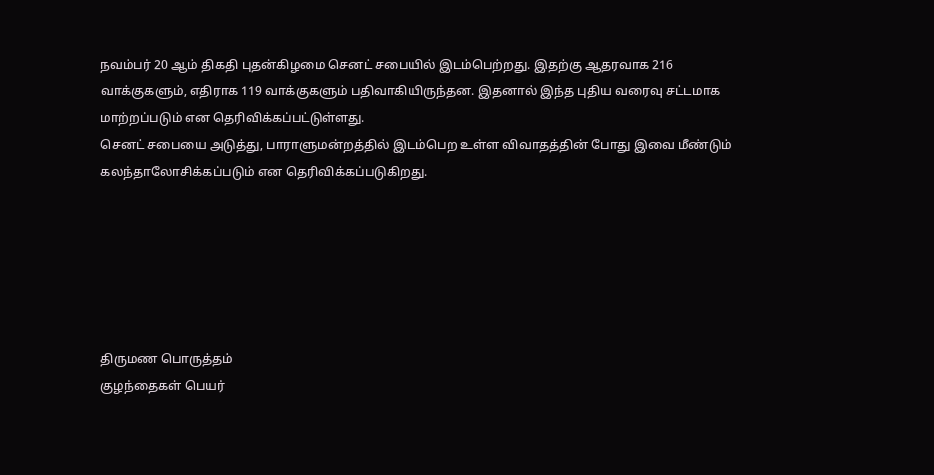நவம்பர் 20 ஆம் திகதி புதன்கிழமை செனட் சபையில் இடம்பெற்றது. இதற்கு ஆதரவாக 216 வாக்குகளும், எதிராக 119 வாக்குகளும் பதிவாகியிருந்தன. இதனால் இந்த புதிய வரைவு சட்டமாக மாற்றப்படும் என தெரிவிக்கப்பட்டுள்ளது.
செனட் சபையை அடுத்து, பாராளுமன்றத்தில் இடம்பெற உள்ள விவாதத்தின் போது இவை மீண்டும் கலந்தாலோசிக்கப்படும் என தெரிவிக்கப்படுகிறது.






திருமண பொருத்தம்
குழந்தைகள் பெயர்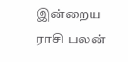இன்றைய ராசி பலன்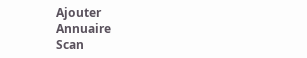Ajouter
Annuaire
Scan